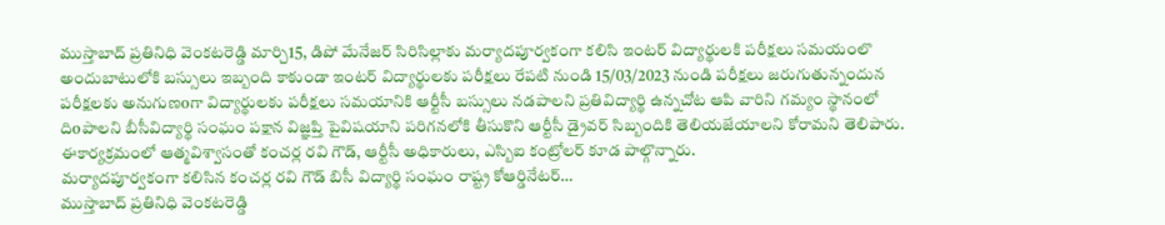ముస్తాబాద్ ప్రతినిధి వెంకటరెడ్డి మార్చి15, డిపో మేనేజర్ సిరిసిల్లాకు మర్యాదపూర్వకంగా కలిసి ఇంటర్ విద్యార్థులకి పరీక్షలు సమయంలొ అందుబాటులోకి బస్సులు ఇబ్బంది కాకుండా ఇంటర్ విద్యార్థులకు పరీక్షలు రేపటి నుండి 15/03/2023 నుండి పరీక్షలు జరుగుతున్నందున పరీక్షలకు అనుగుణoగా విద్యార్థులకు పరీక్షలు సమయానికి ఆర్టీసీ బస్సులు నడపాలని ప్రతివిద్యార్థి ఉన్నచోట ఆపి వారిని గమ్యం స్థానంలో దిoపాలని బీసీవిద్యార్థి సంఘం పక్షాన విజ్ఞప్తి పైవిషయాని పరిగనలోకి తీసుకొని ఆర్టీసీ డ్రైవర్ సిబ్బందికి తెలియజేయాలని కోరామని తెలిపారు. ఈకార్యక్రమంలో ఆత్మవిశ్వాసంతో కంచర్ల రవి గౌడ్, ఆర్టీసీ అధికారులు, ఎస్బిఐ కంట్రోలర్ కూడ పాల్గొన్నారు.
మర్యాదపూర్వకంగా కలిసిన కంచర్ల రవి గౌడ్ బిసీ విద్యార్థి సంఘం రాష్ట్ర కోఆర్డినేటర్…
ముస్తాబాద్ ప్రతినిధి వెంకటరెడ్డి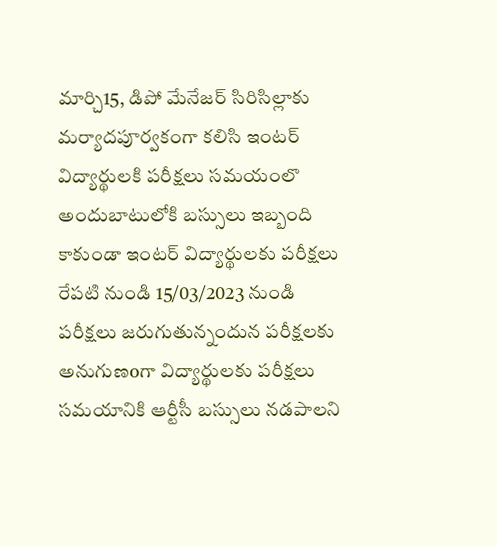మార్చి15, డిపో మేనేజర్ సిరిసిల్లాకు మర్యాదపూర్వకంగా కలిసి ఇంటర్ విద్యార్థులకి పరీక్షలు సమయంలొ అందుబాటులోకి బస్సులు ఇబ్బంది కాకుండా ఇంటర్ విద్యార్థులకు పరీక్షలు రేపటి నుండి 15/03/2023 నుండి పరీక్షలు జరుగుతున్నందున పరీక్షలకు అనుగుణoగా విద్యార్థులకు పరీక్షలు సమయానికి ఆర్టీసీ బస్సులు నడపాలని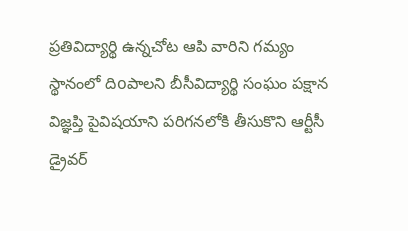ప్రతివిద్యార్థి ఉన్నచోట ఆపి వారిని గమ్యం స్థానంలో దిoపాలని బీసీవిద్యార్థి సంఘం పక్షాన విజ్ఞప్తి పైవిషయాని పరిగనలోకి తీసుకొని ఆర్టీసీ డ్రైవర్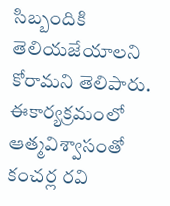సిబ్బందికి తెలియజేయాలని కోరామని తెలిపారు. ఈకార్యక్రమంలో ఆత్మవిశ్వాసంతో కంచర్ల రవి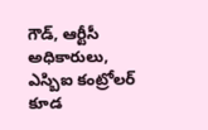గౌడ్, ఆర్టీసీ అధికారులు, ఎస్బిఐ కంట్రోలర్ కూడ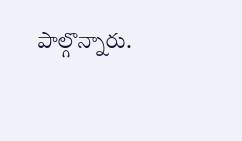పాల్గొన్నారు.